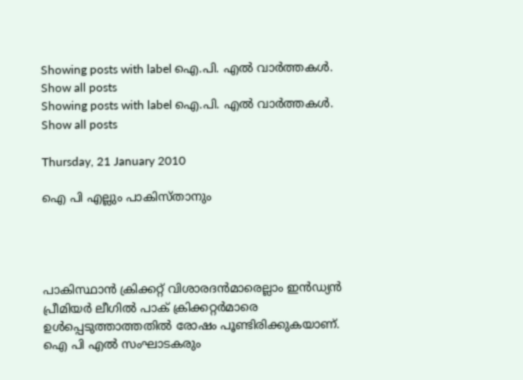Showing posts with label ഐ.പി. എല്‍ വാര്‍ത്തകള്‍. Show all posts
Showing posts with label ഐ.പി. എല്‍ വാര്‍ത്തകള്‍. Show all posts

Thursday, 21 January 2010

ഐ പി എല്ലും പാകിസ്താനും




പാകിസ്ഥാന്‍ ക്രിക്കറ്റ്‌ വിശാരദന്‍മാരെല്ലാം ഇന്‍ഡ്യന്‍ പ്രീമിയര്‍ ലീഗില്‍ പാക്‌ ക്രിക്കറ്റര്‍മാരെ ഉള്‍പ്പെടുത്താത്തതില്‍ രോഷം പൂണ്ടിരിക്കുകയാണ്‌. ഐ പി എല്‍ സംഘാടകരും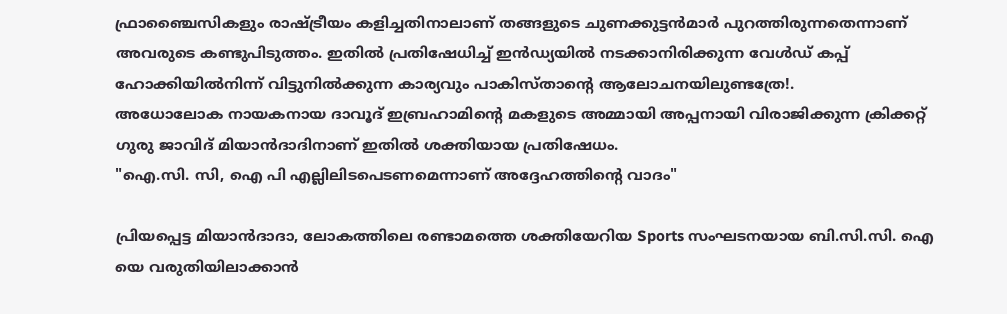ഫ്രാഞ്ചൈസികളും രാഷ്ട്രീയം കളിച്ചതിനാലാണ്‌ തങ്ങളുടെ ചുണക്കുട്ടന്‍മാര്‍ പുറത്തിരുന്നതെന്നാണ്‌ അവരുടെ കണ്ടുപിടുത്തം. ഇതില്‍ പ്രതിഷേധിച്ച്‌ ഇന്‍ഡ്യയില്‍ നടക്കാനിരിക്കുന്ന വേള്‍ഡ്‌ കപ്പ്‌ ഹോക്കിയില്‍നിന്ന് വിട്ടുനില്‍ക്കുന്ന കാര്യവും പാകിസ്താന്‍റെ ആലോചനയിലുണ്ടത്രേ!.
അധോലോക നായകനായ ദാവൂദ്‌ ഇബ്രഹാമിന്‍റെ മകളുടെ അമ്മായി അപ്പനായി വിരാജിക്കുന്ന ക്രിക്കറ്റ്‌ ഗുരു ജാവിദ്‌ മിയാന്‍ദാദിനാണ്‌ ഇതില്‍ ശക്തിയായ പ്രതിഷേധം.
"ഐ.സി. സി, ഐ പി എല്ലിലിടപെടണമെന്നാണ്‌ അദ്ദേഹത്തിന്‍റെ വാദം"

പ്രിയപ്പെട്ട മിയാന്‍ദാദാ, ലോകത്തിലെ രണ്ടാമത്തെ ശക്തിയേറിയ Sports സംഘടനയായ ബി.സി.സി. ഐ യെ വരുതിയിലാക്കാന്‍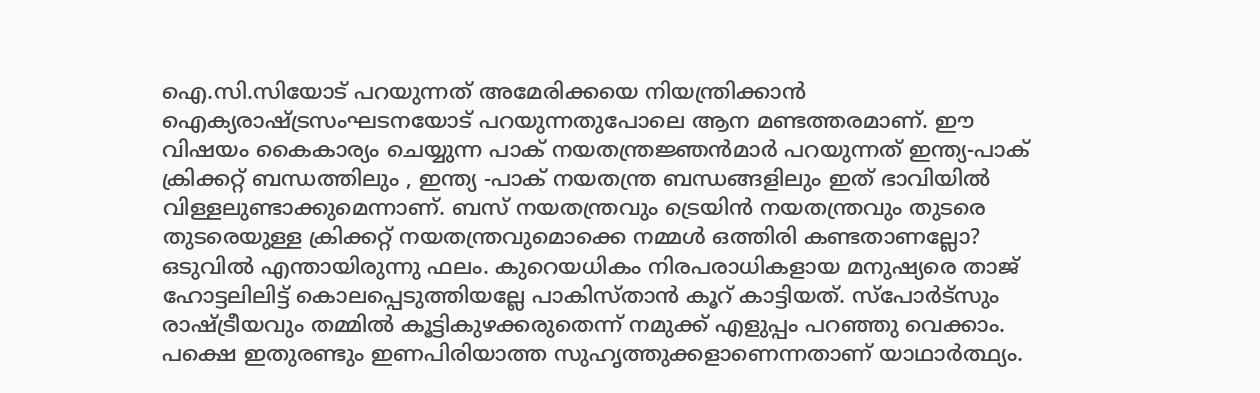ഐ.സി.സിയോട്‌ പറയുന്നത്‌ അമേരിക്കയെ നിയന്ത്രിക്കാന്‍ ഐക്യരാഷ്ട്രസംഘടനയോട്‌ പറയുന്നതുപോലെ ആന മണ്ടത്തരമാണ്‌. ഈ വിഷയം കൈകാര്യം ചെയ്യുന്ന പാക്‌ നയതന്ത്രജ്ഞന്‍മാര്‍ പറയുന്നത്‌ ഇന്ത്യ-പാക്‌ ക്രിക്കറ്റ്‌ ബന്ധത്തിലും , ഇന്ത്യ -പാക്‌ നയതന്ത്ര ബന്ധങ്ങളിലും ഇത്‌ ഭാവിയില്‍ വിള്ളലുണ്ടാക്കുമെന്നാണ്‌. ബസ്‌ നയതന്ത്രവും ട്രെയിന്‍ നയതന്ത്രവും തുടരെ തുടരെയുള്ള ക്രിക്കറ്റ്‌ നയതന്ത്രവുമൊക്കെ നമ്മള്‍ ഒത്തിരി കണ്ടതാണല്ലോ? ഒടുവില്‍ എന്തായിരുന്നു ഫലം. കുറെയധികം നിരപരാധികളായ മനുഷ്യരെ താജ്‌ ഹോട്ടലിലിട്ട്‌ കൊലപ്പെടുത്തിയല്ലേ പാകിസ്താന്‍ കൂറ്‌ കാട്ടിയത്‌. സ്പോര്‍ട്സും രാഷ്ട്രീയവും തമ്മില്‍ കൂട്ടികുഴക്കരുതെന്ന് നമുക്ക്‌ എളുപ്പം പറഞ്ഞു വെക്കാം. പക്ഷെ ഇതുരണ്ടും ഇണപിരിയാത്ത സുഹൃത്തുക്കളാണെന്നതാണ്‌ യാഥാര്‍ത്ഥ്യം.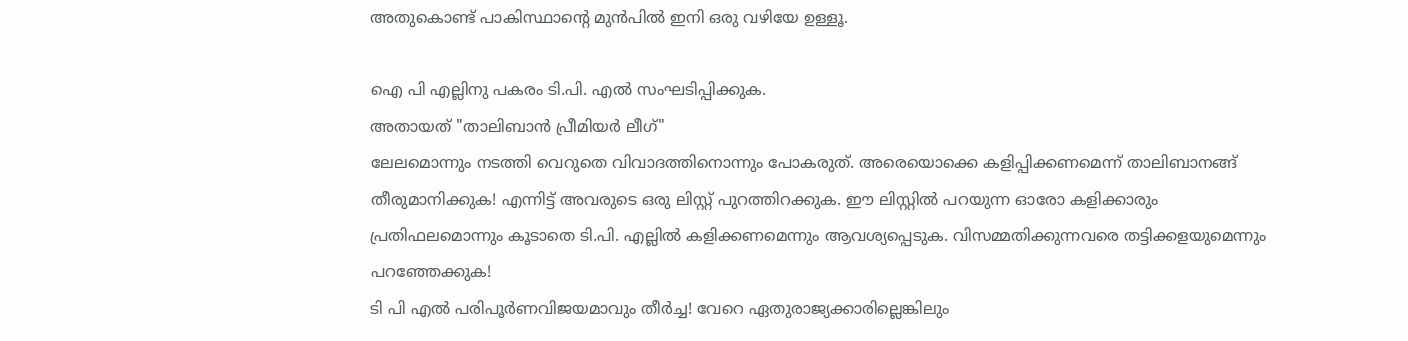അതുകൊണ്ട്‌ പാകിസ്ഥാന്‍റെ മുന്‍പില്‍ ഇനി ഒരു വഴിയേ ഉള്ളൂ.

ഐ പി എല്ലിനു പകരം ടി.പി. എല്‍ സംഘടിപ്പിക്കുക.
അതായത്‌ "താലിബാന്‍ പ്രീമിയര്‍ ലീഗ്‌"
ലേലമൊന്നും നടത്തി വെറുതെ വിവാദത്തിനൊന്നും പോകരുത്‌. അരെയൊക്കെ കളിപ്പിക്കണമെന്ന് താലിബാനങ്ങ്‌ തീരുമാനിക്കുക! എന്നിട്ട്‌ അവരുടെ ഒരു ലിസ്റ്റ്‌ പുറത്തിറക്കുക. ഈ ലിസ്റ്റില്‍ പറയുന്ന ഓരോ കളിക്കാരും പ്രതിഫലമൊന്നും കൂടാതെ ടി.പി. എല്ലില്‍ കളിക്കണമെന്നും ആവശ്യപ്പെടുക. വിസമ്മതിക്കുന്നവരെ തട്ടിക്കളയുമെന്നും പറഞ്ഞേക്കുക!
ടി പി എല്‍ പരിപൂര്‍ണവിജയമാവും തീര്‍ച്ച! വേറെ ഏതുരാജ്യക്കാരില്ലെങ്കിലും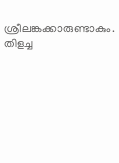ശ്രീലങ്കക്കാരുണ്ടാകും. തിളച്ച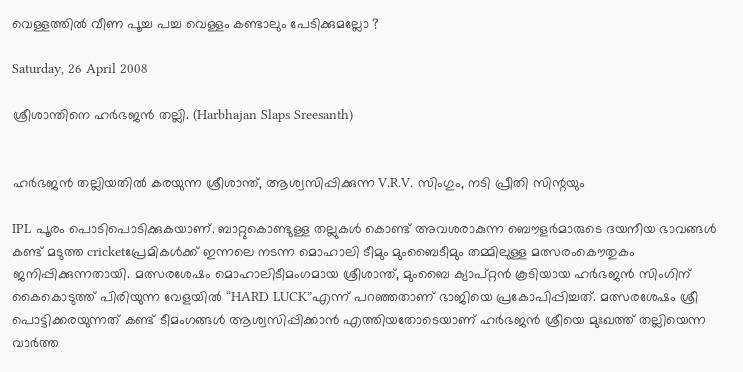വെള്ളത്തില്‍ വീണ പൂച്ച പച്ച വെള്ളം കണ്ടാലും പേടിക്കുമല്ലോ ?

Saturday, 26 April 2008

ശ്രീശാന്തിനെ ഹര്‍ഭജന്‍ തല്ലി. (Harbhajan Slaps Sreesanth)


ഹര്‍ഭജന്‍ തല്ലിയതില്‍ കരയുന്ന ശ്രീശാന്ത്‌, ആശ്വസിപ്പിക്കുന്ന V.R.V. സിംഗും, നടി പ്രീതി സിന്റയും

IPL പൂരം പൊടിപൊടിക്കുകയാണ്‌. ബാറ്റുകൊണ്ടുള്ള തല്ലുകള്‍ കൊണ്ട്‌ അവശരാകുന്ന ബൌളര്‍മാരുടെ ദയനീയ ഭാവങ്ങള്‍ കണ്ട്‌ മടുത്ത cricketപ്രേമികള്‍ക്ക്‌ ഇന്നലെ നടന്ന മൊഹാലി ടീമും മുംബൈടീമും തമ്മിലുള്ള മത്സരംകൌതുകം ജനിപ്പിക്കുന്നതായി. മത്സരശേഷം മൊഹാലിടീമംഗമായ ശ്രീശാന്ത്‌, മുംബൈ ക്യാപ്റ്റന്‍ കൂടിയായ ഹര്‍ഭജന്‍ സിംഗിന്‌ കൈകൊടുത്ത്‌ പിരിയുന്ന വേളയില്‍ “HARD LUCK”എന്ന് പറഞ്ഞതാണ്‌ ഭാജിയെ പ്രകോപിപ്പിച്ചത്‌. മത്സരശേഷം ശ്രീ പൊട്ടിക്കരയുന്നത്‌ കണ്ട്‌ ടീമംഗങ്ങള്‍ ആശ്വസിപ്പിക്കാന്‍ എത്തിയതോടെയാണ്‌ ഹര്‍ഭജന്‍ ശ്രീയെ മുഃഖത്ത്‌ തല്ലിയെന്ന വാര്‍ത്ത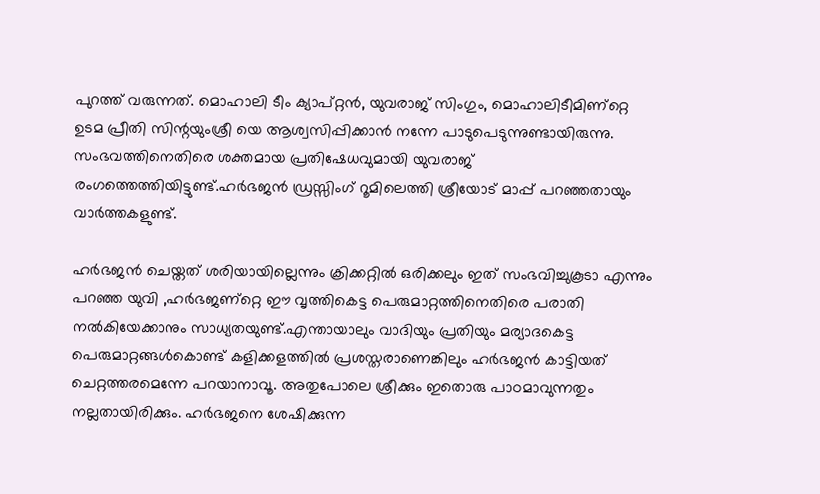പുറത്ത്‌ വരുന്നത്‌. മൊഹാലി ടീം ക്യാപ്റ്റന്‍, യുവരാജ്‌ സിംഗും, മൊഹാലിടീമിണ്റ്റെ ഉടമ പ്രീതി സിന്റയുംശ്രീ യെ ആശ്വസിപ്പിക്കാന്‍ നന്നേ പാടുപെടുന്നുണ്ടായിരുന്നു. സംഭവത്തിനെതിരെ ശക്തമായ പ്രതിഷേധവുമായി യുവരാജ്‌ രംഗത്തെത്തിയിട്ടുണ്ട്‌.ഹര്‍ഭജന്‍ ഡ്രസ്സിംഗ്‌ റൂമിലെത്തി ശ്രീയോട്‌ മാപ്പ്‌ പറഞ്ഞതായും വാര്‍ത്തകളുണ്ട്‌.

ഹര്‍ഭജന്‍ ചെയ്തത്‌ ശരിയായില്ലെന്നും ക്രിക്കറ്റില്‍ ഒരിക്കലും ഇത്‌ സംഭവിച്ചുകൂടാ എന്നും പറഞ്ഞ യുവി ,ഹര്‍ഭജണ്റ്റെ ഈ വൃത്തികെട്ട പെരുമാറ്റത്തിനെതിരെ പരാതി നല്‍കിയേക്കാനും സാധ്യതയുണ്ട്‌.എന്തായാലും വാദിയും പ്രതിയും മര്യാദകെട്ട പെരുമാറ്റങ്ങള്‍കൊണ്ട്‌ കളിക്കളത്തില്‍ പ്രശസ്തരാണെങ്കിലും ഹര്‍ഭജന്‍ കാട്ടിയത്‌ ചെറ്റത്തരമെന്നേ പറയാനാവൂ. അതുപോലെ ശ്രീക്കും ഇതൊരു പാഠമാവുന്നതും നല്ലതായിരിക്കും. ഹര്‍ഭജനെ ശേഷിക്കുന്ന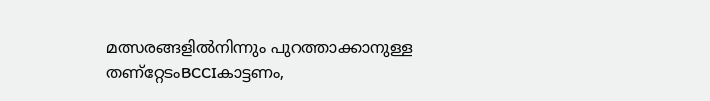മത്സരങ്ങളില്‍നിന്നും പുറത്താക്കാനുള്ള തണ്റ്റേടംBCCIകാട്ടണം,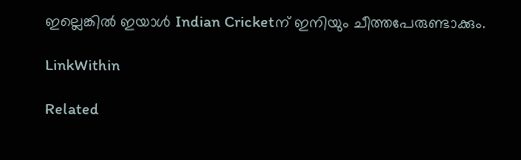ഇല്ലെങ്കില്‍ ഇയാള്‍ Indian Cricketന്‌ ഇനിയും ചീത്തപേരുണ്ടാക്കും.

LinkWithin

Related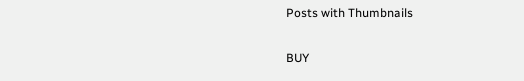Posts with Thumbnails

BUY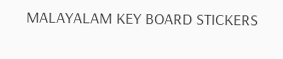MALAYALAM KEY BOARD STICKERS